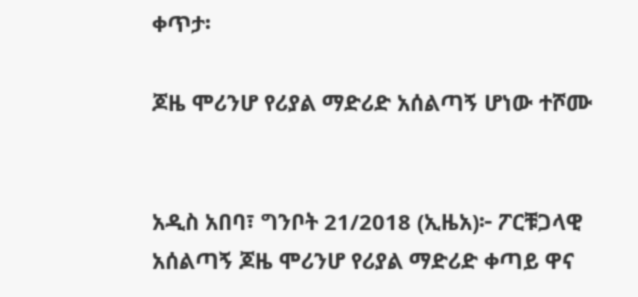ቀጥታ፡

ጆዜ ሞሪንሆ የሪያል ማድሪድ አሰልጣኝ ሆነው ተሾሙ


አዲስ አበባ፣ ግንቦት 21/2018 (ኢዜአ)፦ ፖርቹጋላዊ አሰልጣኝ ጆዜ ሞሪንሆ የሪያል ማድሪድ ቀጣይ ዋና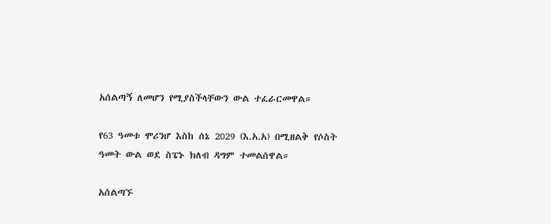አሰልጣኝ ለመሆን የሚያስችላቸውን ውል ተፈራርመዋል።

የ63 ዓመቱ ሞሪንሆ እስከ ሰኔ 2029 (እ.አ.አ) በሚዘልቅ የሶስት ዓመት ውል ወደ ስፔኑ ክለብ ዳግም ተመልሰዋል።

አሰልጣኙ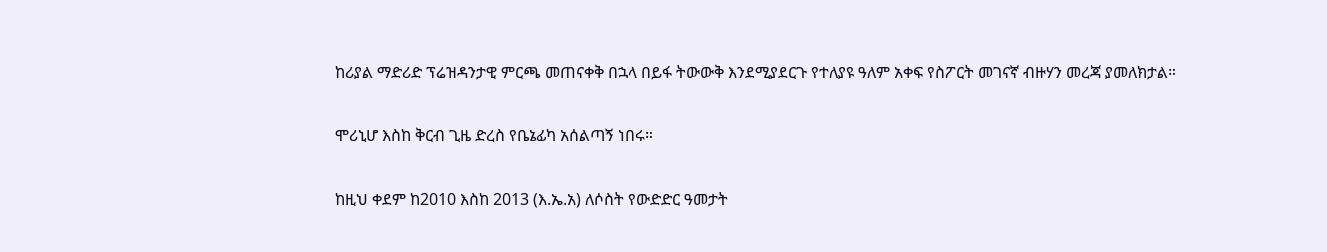ከሪያል ማድሪድ ፕሬዝዳንታዊ ምርጫ መጠናቀቅ በኋላ በይፋ ትውውቅ እንደሚያደርጉ የተለያዩ ዓለም አቀፍ የስፖርት መገናኛ ብዙሃን መረጃ ያመለክታል።

ሞሪኒሆ እስከ ቅርብ ጊዜ ድረስ የቤኔፊካ አሰልጣኝ ነበሩ።

ከዚህ ቀደም ከ2010 እስከ 2013 (እ.ኤ.አ) ለሶስት የውድድር ዓመታት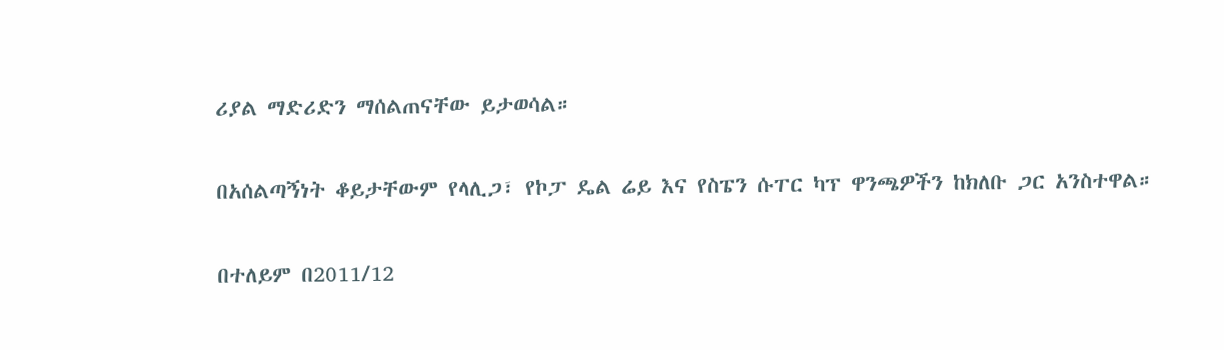ሪያል ማድሪድን ማሰልጠናቸው ይታወሳል።

በአሰልጣኝነት ቆይታቸውም የላሊጋ፣ የኮፓ ዴል ሬይ እና የስፔን ሱፐር ካፕ ዋንጫዎችን ከክለቡ ጋር አንስተዋል።

በተለይም በ2011/12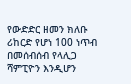የውድድር ዘመን ክለቡ ሪከርድ የሆነ 100 ነጥብ በመሰብሰብ የላሊጋ ሻምፒዮን እንዲሆን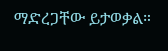ማድረጋቸው ይታወቃል።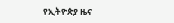የኢትዮጵያ ዜና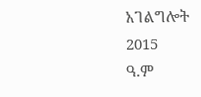አገልግሎት
2015
ዓ.ም